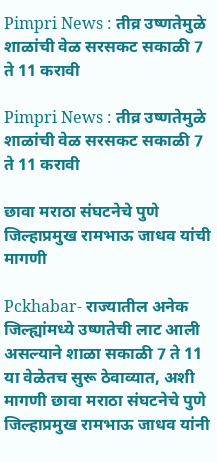Pimpri News : तीव्र उष्णतेमुळे शाळांची वेळ सरसकट सकाळी 7 ते 11 करावी

Pimpri News : तीव्र उष्णतेमुळे शाळांची वेळ सरसकट सकाळी 7 ते 11 करावी

छावा मराठा संघटनेचे पुणे जिल्हाप्रमुख रामभाऊ जाधव यांची मागणी

Pckhabar- राज्यातील अनेक जिल्ह्यांमध्ये उष्णतेची लाट आली असल्याने शाळा सकाळी 7 ते 11 या वेळेतच सुरू ठेवाव्यात, अशी मागणी छावा मराठा संघटनेचे पुणे जिल्हाप्रमुख रामभाऊ जाधव यांनी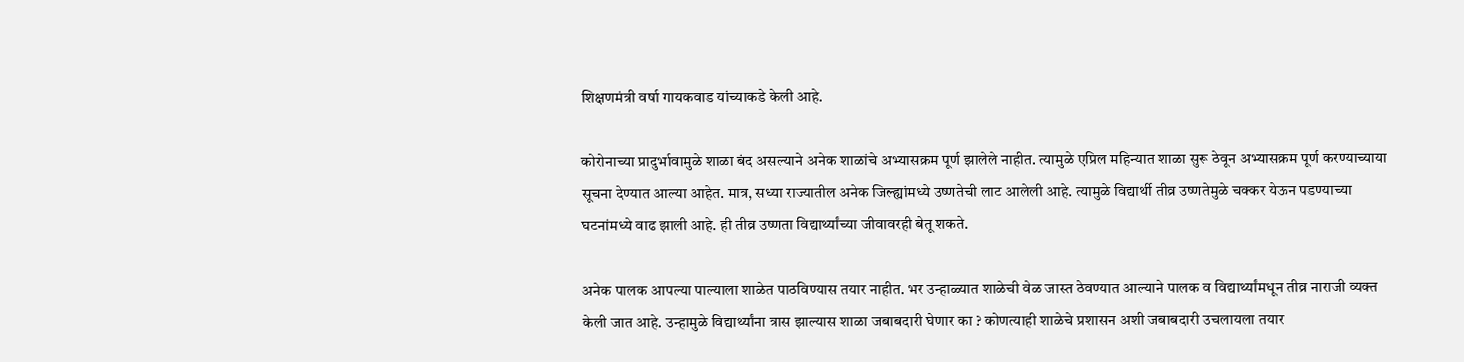शिक्षणमंत्री वर्षा गायकवाड यांच्याकडे केली आहे.

कोरोनाच्या प्रादुर्भावामुळे शाळा बंद असल्याने अनेक शाळांचे अभ्यासक्रम पूर्ण झालेले नाहीत. त्यामुळे एप्रिल महिन्यात शाळा सुरू ठेवून अभ्यासक्रम पूर्ण करण्याच्याया सूचना देण्यात आल्या आहेत. मात्र, सध्या राज्यातील अनेक जिल्ह्यांमध्ये उष्णतेची लाट आलेली आहे. त्यामुळे विद्यार्थी तीव्र उष्णतेमुळे चक्कर येऊन पडण्याच्या घटनांमध्ये वाढ झाली आहे. ही तीव्र उष्णता विद्यार्थ्यांच्या जीवावरही बेतू शकते.

अनेक पालक आपल्या पाल्याला शाळेत पाठविण्यास तयार नाहीत. भर उन्हाळ्यात शाळेची वेळ जास्त ठेवण्यात आल्याने पालक व विद्यार्थ्यांमधून तीव्र नाराजी व्यक्त केली जात आहे. उन्हामुळे विद्यार्थ्यांना त्रास झाल्यास शाळा जबाबदारी घेणार का ? कोणत्याही शाळेचे प्रशासन अशी जबाबदारी उचलायला तयार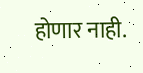होणार नाही.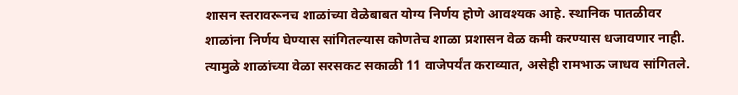शासन स्तरावरूनच शाळांच्या वेळेबाबत योग्य निर्णय होणे आवश्यक आहे. स्थानिक पातळीवर शाळांना निर्णय घेण्यास सांगितल्यास कोणतेच शाळा प्रशासन वेळ कमी करण्यास धजावणार नाही. त्यामुळे शाळांच्या वेळा सरसकट सकाळी 11 वाजेपर्यंत कराव्यात, असेही रामभाऊ जाधव सांगितले.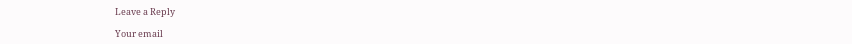Leave a Reply

Your email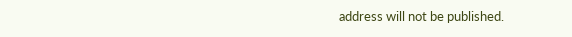address will not be published.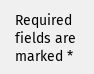Required fields are marked *